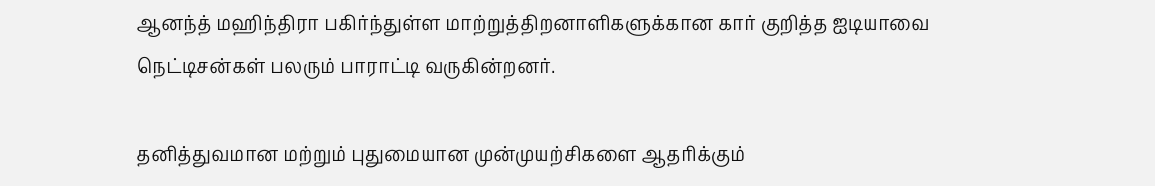ஆனந்த் மஹிந்திரா பகிர்ந்துள்ள மாற்றுத்திறனாளிகளுக்கான கார் குறித்த ஐடியாவை நெட்டிசன்கள் பலரும் பாராட்டி வருகின்றனர்.

தனித்துவமான மற்றும் புதுமையான முன்முயற்சிகளை ஆதரிக்கும்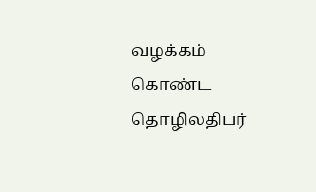வழக்கம் கொண்ட தொழிலதிபர்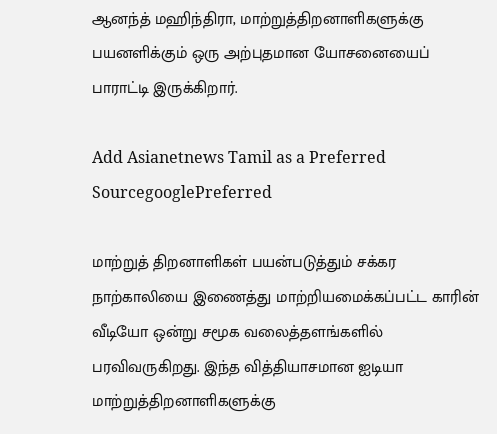ஆனந்த் மஹிந்திரா, மாற்றுத்திறனாளிகளுக்கு பயனளிக்கும் ஒரு அற்புதமான யோசனையைப் பாராட்டி இருக்கிறார்.

Add Asianetnews Tamil as a Preferred SourcegooglePreferred

மாற்றுத் திறனாளிகள் பயன்படுத்தும் சக்கர நாற்காலியை இணைத்து மாற்றியமைக்கப்பட்ட காரின் வீடியோ ஒன்று சமூக வலைத்தளங்களில் பரவிவருகிறது. இந்த வித்தியாசமான ஐடியா மாற்றுத்திறனாளிகளுக்கு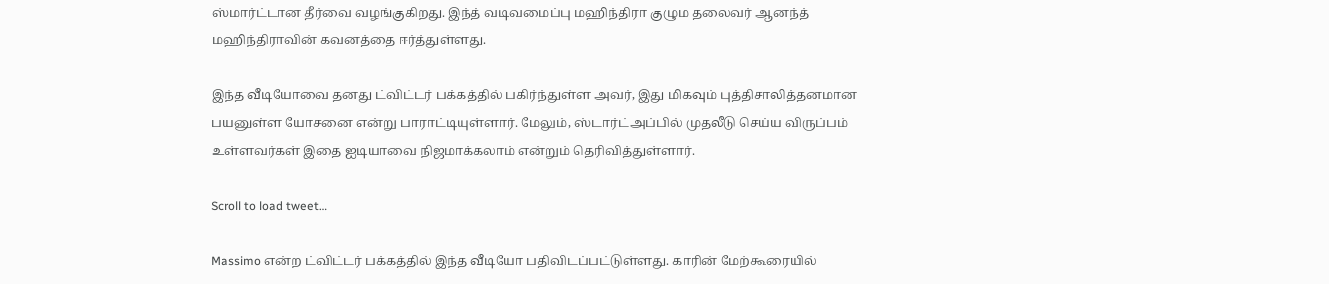ஸ்மார்ட்டான தீர்வை வழங்குகிறது. இந்த் வடிவமைப்பு மஹிந்திரா குழும தலைவர் ஆனந்த் மஹிந்திராவின் கவனத்தை ஈர்த்துள்ளது.

இந்த வீடியோவை தனது ட்விட்டர் பக்கத்தில் பகிர்ந்துள்ள அவர், இது மிகவும் புத்திசாலித்தனமான பயனுள்ள யோசனை என்று பாராட்டியுள்ளார். மேலும், ஸ்டார்ட்அப்பில் முதலீடு செய்ய விருப்பம் உள்ளவர்கள் இதை ஐடியாவை நிஜமாக்கலாம் என்றும் தெரிவித்துள்ளார்.

Scroll to load tweet…

Massimo என்ற ட்விட்டர் பக்கத்தில் இந்த வீடியோ பதிவிடப்பட்டுள்ளது. காரின் மேற்கூரையில்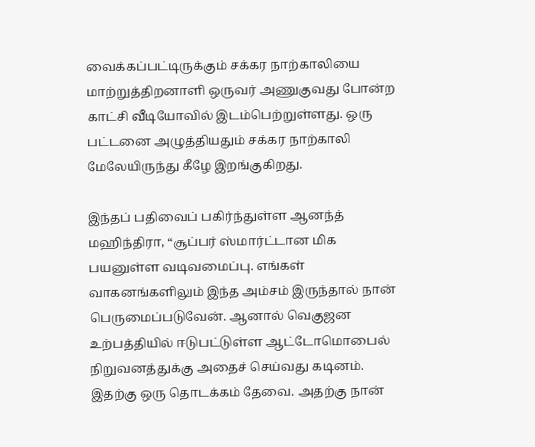வைக்கப்பட்டிருக்கும் சக்கர நாற்காலியை மாற்றுத்திறனாளி ஒருவர் அணுகுவது போன்ற காட்சி வீடியோவில் இடம்பெற்றுள்ளது. ஒரு பட்டனை அழுத்தியதும் சக்கர நாற்காலி மேலேயிருந்து கீழே இறங்குகிறது.

இந்தப் பதிவைப் பகிர்ந்துள்ள ஆனந்த் மஹிந்திரா, “சூப்பர் ஸ்மார்ட்டான மிக பயனுள்ள வடிவமைப்பு. எங்கள் வாகனங்களிலும் இந்த அம்சம் இருந்தால் நான் பெருமைப்படுவேன். ஆனால் வெகுஜன உற்பத்தியில் ஈடுபட்டுள்ள ஆட்டோமொபைல் நிறுவனத்துக்கு அதைச் செய்வது கடினம். இதற்கு ஒரு தொடக்கம் தேவை. அதற்கு நான்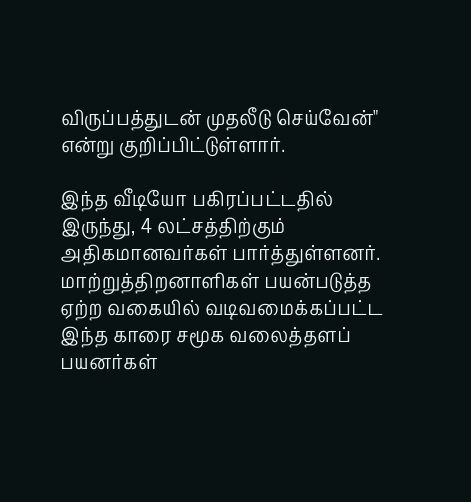விருப்பத்துடன் முதலீடு செய்வேன்" என்று குறிப்பிட்டுள்ளார்.

இந்த வீடியோ பகிரப்பட்டதில் இருந்து, 4 லட்சத்திற்கும் அதிகமானவர்கள் பார்த்துள்ளனர். மாற்றுத்திறனாளிகள் பயன்படுத்த ஏற்ற வகையில் வடிவமைக்கப்பட்ட இந்த காரை சமூக வலைத்தளப் பயனர்கள்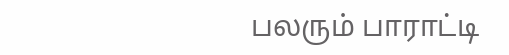பலரும் பாராட்டி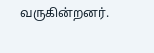வருகின்றனர்.